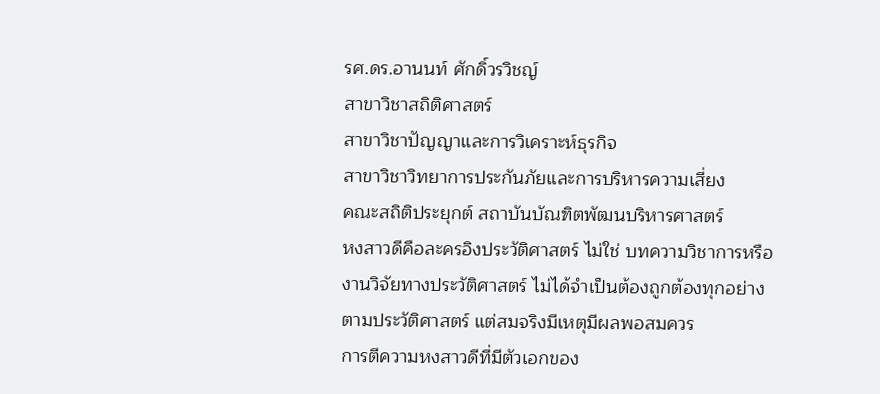รศ.ดร.อานนท์ ศักดิ์วรวิชญ์
สาขาวิชาสถิติศาสตร์
สาขาวิชาปัญญาและการวิเคราะห์ธุรกิจ
สาขาวิชาวิทยาการประกันภัยและการบริหารความเสี่ยง
คณะสถิติประยุกต์ สถาบันบัณฑิตพัฒนบริหารศาสตร์
หงสาวดีคือละครอิงประวัติศาสตร์ ไม่ใช่ บทความวิชาการหรืองานวิจัยทางประวัติศาสตร์ ไม่ได้จำเป็นต้องถูกต้องทุกอย่างตามประวัติศาสตร์ แต่สมจริงมีเหตุมีผลพอสมควร
การตีความหงสาวดีที่มีตัวเอกของ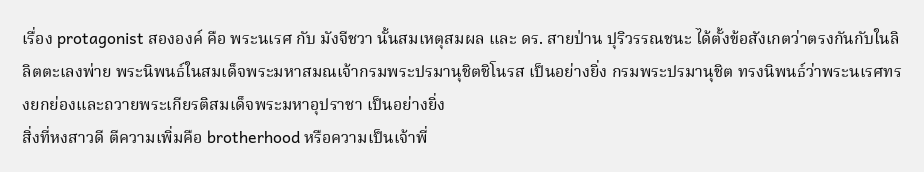เรื่อง protagonist สององค์ คือ พระนเรศ กับ มังจีชวา นั้นสมเหตุสมผล และ ดร. สายป่าน ปุริวรรณชนะ ได้ตั้งข้อสังเกตว่าตรงกันกับในลิลิตตะเลงพ่าย พระนิพนธ์ในสมเด็จพระมหาสมณเจ้ากรมพระปรมานุชิตชิโนรส เป็นอย่างยิ่ง กรมพระปรมานุชิต ทรงนิพนธ์ว่าพระนเรศทรงยกย่องและถวายพระเกียรติสมเด็จพระมหาอุปราชา เป็นอย่างยิ่ง
สิ่งที่หงสาวดี ตีความเพิ่มคือ brotherhood หรือความเป็นเจ้าพี่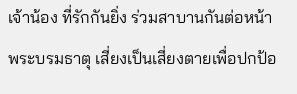เจ้าน้อง ที่รักกันยิ่ง ร่วมสาบานกันต่อหน้าพระบรมธาตุ เสี่ยงเป็นเสี่ยงตายเพื่อปกป้อ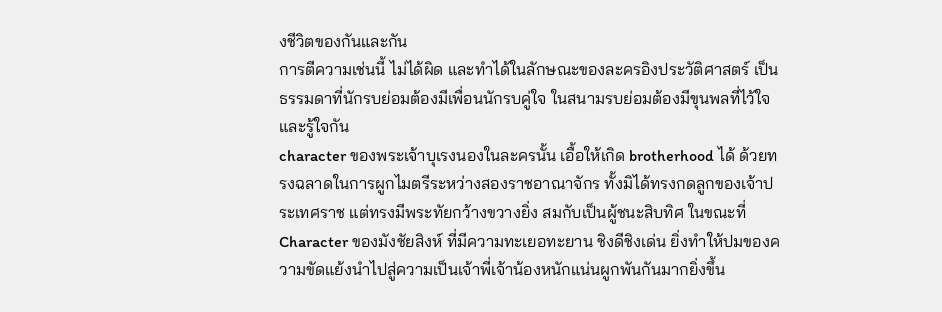งชีวิตของกันและกัน
การตีความเช่นนี้ ไม่ได้ผิด และทำได้ในลักษณะของละครอิงประวัติศาสตร์ เป็นธรรมดาที่นักรบย่อมต้องมีเพื่อนนักรบคู่ใจ ในสนามรบย่อมต้องมีขุนพลที่ไว้ใจและรู้ใจกัน
character ของพระเจ้าบุเรงนองในละครนั้น เอื้อให้เกิด brotherhood ได้ ด้วยทรงฉลาดในการผูกไมตรีระหว่างสองราชอาณาจักร ทั้งมิได้ทรงกดลูกของเจ้าประเทศราช แต่ทรงมีพระทัยกว้างขวางยิ่ง สมกับเป็นผู้ชนะสิบทิศ ในขณะที่ Character ของมังชัยสิงห์ ที่มีความทะเยอทะยาน ชิงดีชิงเด่น ยิ่งทำให้ปมของความขัดแย้งนำไปสู่ความเป็นเจ้าพี่เจ้าน้องหนักแน่นผูกพันกันมากยิ่งขึ้น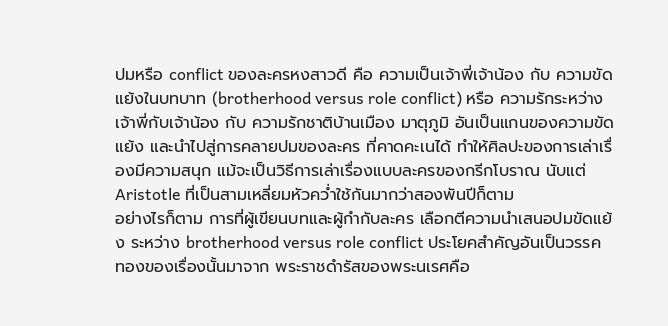ปมหรือ conflict ของละครหงสาวดี คือ ความเป็นเจ้าพี่เจ้าน้อง กับ ความขัดแย้งในบทบาท (brotherhood versus role conflict) หรือ ความรักระหว่างเจ้าพี่กับเจ้าน้อง กับ ความรักชาติบ้านเมือง มาตุภูมิ อันเป็นแกนของความขัดแย้ง และนำไปสู่การคลายปมของละคร ที่คาดคะเนได้ ทำให้ศิลปะของการเล่าเรื่องมีความสนุก แม้จะเป็นวิธีการเล่าเรื่องแบบละครของกรีกโบราณ นับแต่ Aristotle ที่เป็นสามเหลี่ยมหัวคว่ำใช้กันมากว่าสองพันปีก็ตาม
อย่างไรก็ตาม การที่ผู้เขียนบทและผู้กำกับละคร เลือกตีความนำเสนอปมขัดแย้ง ระหว่าง brotherhood versus role conflict ประโยคสำคัญอันเป็นวรรคทองของเรื่องนั้นมาจาก พระราชดำรัสของพระนเรศคือ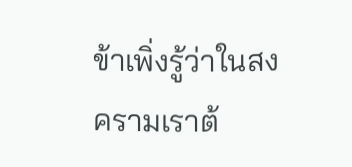ข้าเพิ่งรู้ว่าในสงครามเราต้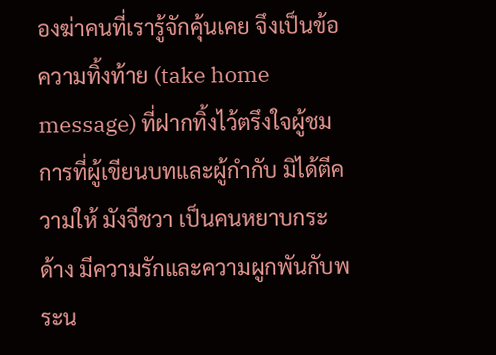องฆ่าคนที่เรารู้จักคุ้นเคย จึงเป็นข้อความทิ้งท้าย (take home message) ที่ฝากทิ้งไว้ตรึงใจผู้ชม
การที่ผู้เขียนบทและผู้กำกับ มิได้ตีความให้ มังจีชวา เป็นคนหยาบกระด้าง มีความรักและความผูกพันกับพระน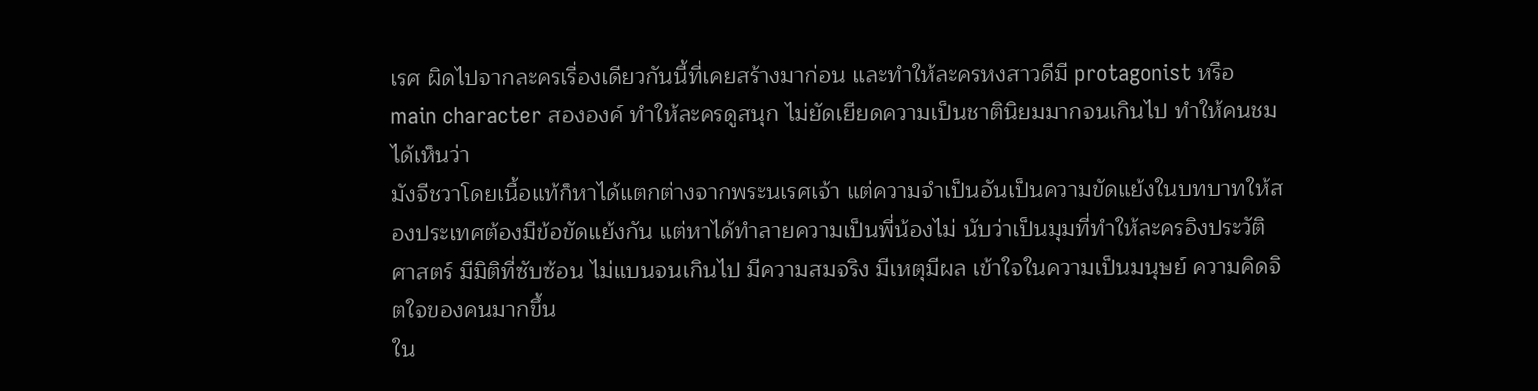เรศ ผิดไปจากละครเรื่องเดียวกันนี้ที่เคยสร้างมาก่อน และทำให้ละครหงสาวดีมี protagonist หรือ main character สององค์ ทำให้ละครดูสนุก ไม่ยัดเยียดความเป็นชาตินิยมมากจนเกินไป ทำให้คนชมได้เห็นว่า
มังจีชวาโดยเนื้อแท้ก็หาได้แตกต่างจากพระนเรศเจ้า แต่ความจำเป็นอันเป็นความขัดแย้งในบทบาทให้สองประเทศต้องมีข้อขัดแย้งกัน แต่หาได้ทำลายความเป็นพี่น้องไม่ นับว่าเป็นมุมที่ทำให้ละครอิงประวัติศาสตร์ มีมิติที่ซับซ้อน ไม่แบนจนเกินไป มีความสมจริง มีเหตุมีผล เข้าใจในความเป็นมนุษย์ ความคิดจิตใจของคนมากขึ้น
ใน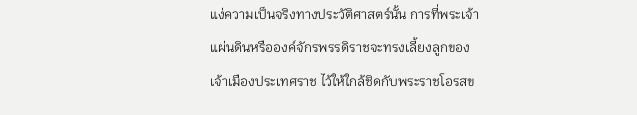แง่ความเป็นจริงทางประวัติศาสตร์นั้น การที่พระเจ้าแผ่นดินหรือองค์จักรพรรดิราชจะทรงเลี้ยงลูกของเจ้าเมืองประเทศราช ไว้ให้ใกล้ชิดกับพระราชโอรสข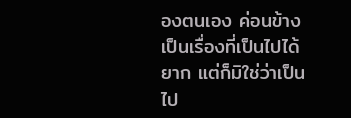องตนเอง ค่อนข้างเป็นเรื่องที่เป็นไปได้ยาก แต่ก็มิใช่ว่าเป็นไป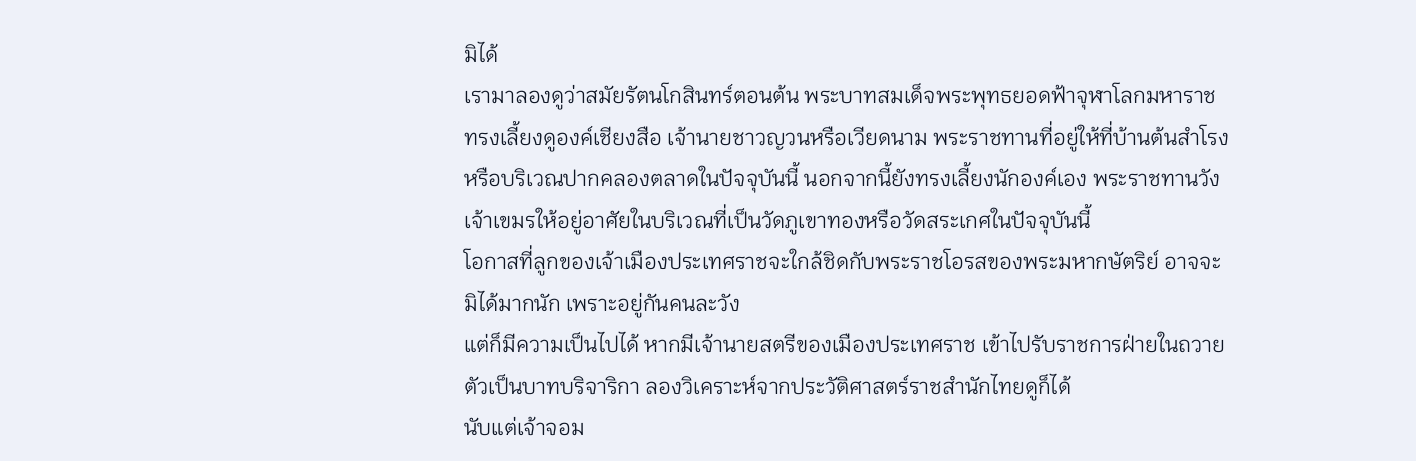มิได้
เรามาลองดูว่าสมัยรัตนโกสินทร์ตอนต้น พระบาทสมเด็จพระพุทธยอดฟ้าจุฬาโลกมหาราช ทรงเลี้ยงดูองค์เชียงสือ เจ้านายชาวญวนหรือเวียดนาม พระราชทานที่อยู่ให้ที่บ้านต้นสำโรงหรือบริเวณปากคลองตลาดในปัจจุบันนี้ นอกจากนี้ยังทรงเลี้ยงนักองค์เอง พระราชทานวังเจ้าเขมรให้อยู่อาศัยในบริเวณที่เป็นวัดภูเขาทองหรือวัดสระเกศในปัจจุบันนี้
โอกาสที่ลูกของเจ้าเมืองประเทศราชจะใกล้ชิดกับพระราชโอรสของพระมหากษัตริย์ อาจจะมิได้มากนัก เพราะอยู่กันคนละวัง
แต่ก็มีความเป็นไปได้ หากมีเจ้านายสตรีของเมืองประเทศราช เข้าไปรับราชการฝ่ายในถวายตัวเป็นบาทบริจาริกา ลองวิเคราะห์จากประวัติศาสตร์ราชสำนักไทยดูก็ได้
นับแต่เจ้าจอม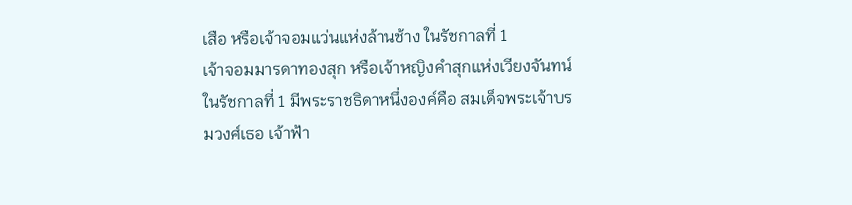เสือ หรือเจ้าจอมแว่นแห่งล้านช้าง ในรัชกาลที่ 1
เจ้าจอมมารดาทองสุก หรือเจ้าหญิงคำสุกแห่งเวียงจันทน์ ในรัชกาลที่ 1 มีพระราชธิดาหนึ่งองค์คือ สมเด็จพระเจ้าบรมวงศ์เธอ เจ้าฟ้า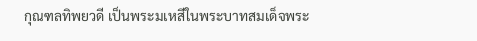กุณฑลทิพยวดี เป็นพระมเหสีในพระบาทสมเด็จพระ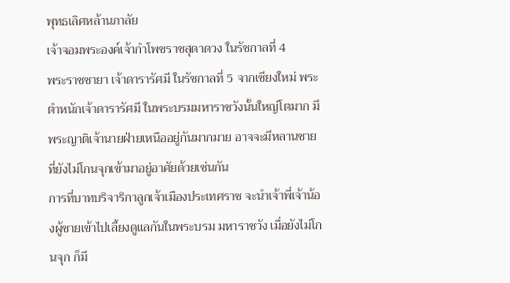พุทธเลิศหล้านภาลัย
เจ้าจอมพระองค์เจ้ากำโพชราชสุดาดวง ในรัชกาลที่ 4
พระราชชายา เจ้าดารารัศมี ในรัชกาลที่ 5 จากเชียงใหม่ พระตำหนักเจ้าดารารัศมี ในพระบรมมหาราชวังนั้นใหญ่โตมาก มีพระญาติเจ้านายฝ่ายเหนืออยู่กันมากมาย อาจจะมีหลานชายที่ยังไม่โกนจุกเข้ามาอยู่อาศัยด้วยเช่นกัน
การที่บาทบริจาริกาลูกเจ้าเมืองประเทศราช จะนำเจ้าพี่เจ้าน้องผู้ชายเข้าไปเลี้ยงดูแลกันในพระบรม มหาราชวัง เมื่อยังไม่โกนจุก ก็มี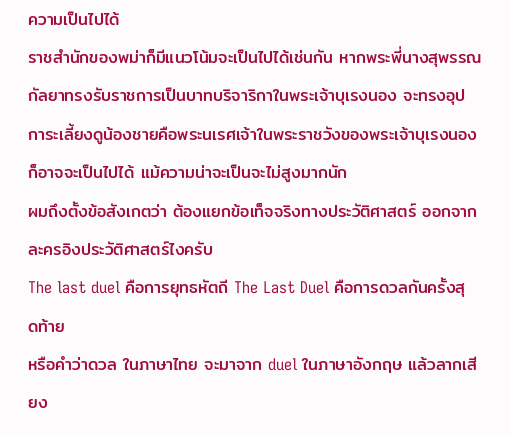ความเป็นไปได้
ราชสำนักของพม่าก็มีแนวโน้มจะเป็นไปได้เช่นกัน หากพระพี่นางสุพรรณกัลยาทรงรับราชการเป็นบาทบริจาริกาในพระเจ้าบุเรงนอง จะทรงอุปการะเลี้ยงดูน้องชายคือพระนเรศเจ้าในพระราชวังของพระเจ้าบุเรงนอง ก็อาจจะเป็นไปได้ แม้ความน่าจะเป็นจะไม่สูงมากนัก
ผมถึงตั้งข้อสังเกตว่า ต้องแยกข้อเท็จจริงทางประวัติศาสตร์ ออกจาก ละครอิงประวัติศาสตร์ไงครับ
The last duel คือการยุทธหัตถี The Last Duel คือการดวลกันครั้งสุดท้าย
หรือคำว่าดวล ในภาษาไทย จะมาจาก duel ในภาษาอังกฤษ แล้วลากเสียง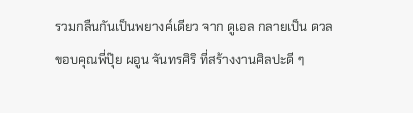รวมกลืนกันเป็นพยางค์เดียว จาก ดูเอล กลายเป็น ดวล
ขอบคุณพี่ปุ๊ย ผอูน จันทรศิริ ที่สร้างงานศิลปะดี ๆ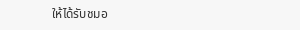ให้ได้รับชมอ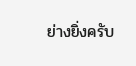ย่างยิ่งครับ